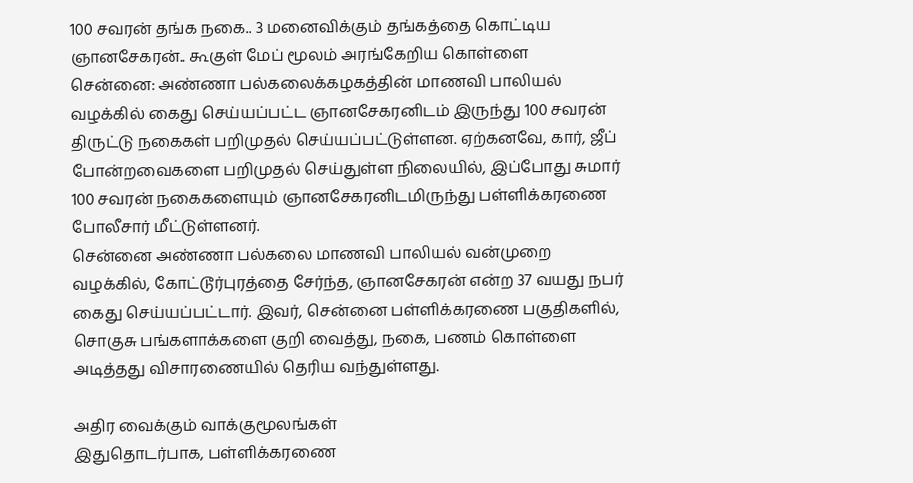100 சவரன் தங்க நகை.. 3 மனைவிக்கும் தங்கத்தை கொட்டிய ஞானசேகரன்.. கூகுள் மேப் மூலம் அரங்கேறிய கொள்ளை
சென்னை: அண்ணா பல்கலைக்கழகத்தின் மாணவி பாலியல் வழக்கில் கைது செய்யப்பட்ட ஞானசேகரனிடம் இருந்து 100 சவரன் திருட்டு நகைகள் பறிமுதல் செய்யப்பட்டுள்ளன. ஏற்கனவே, கார், ஜீப் போன்றவைகளை பறிமுதல் செய்துள்ள நிலையில், இப்போது சுமார் 100 சவரன் நகைகளையும் ஞானசேகரனிடமிருந்து பள்ளிக்கரணை போலீசார் மீட்டுள்ளனர்.
சென்னை அண்ணா பல்கலை மாணவி பாலியல் வன்முறை வழக்கில், கோட்டூர்புரத்தை சேர்ந்த, ஞானசேகரன் என்ற 37 வயது நபர் கைது செய்யப்பட்டார். இவர், சென்னை பள்ளிக்கரணை பகுதிகளில், சொகுசு பங்களாக்களை குறி வைத்து, நகை, பணம் கொள்ளை அடித்தது விசாரணையில் தெரிய வந்துள்ளது.

அதிர வைக்கும் வாக்குமூலங்கள்
இதுதொடர்பாக, பள்ளிக்கரணை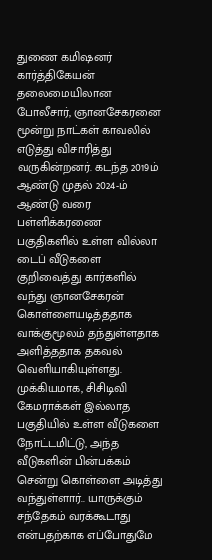துணை கமிஷனர் கார்த்திகேயன் தலைமையிலான போலீசார், ஞானசேகரனை மூன்று நாட்கள் காவலில் எடுத்து விசாரித்து வருகின்றனர். கடந்த 2019ம் ஆண்டு முதல் 2024-ம் ஆண்டு வரை பள்ளிக்கரணை பகுதிகளில் உள்ள வில்லா டைப் வீடுகளை குறிவைத்து கார்களில் வந்து ஞானசேகரன் கொள்ளையடித்ததாக வாக்குமூலம் தந்துள்ளதாக அளித்ததாக தகவல் வெளியாகியுள்ளது.
முக்கியமாக, சிசிடிவி கேமராக்கள் இல்லாத பகுதியில் உள்ள வீடுகளை நோட்டமிட்டு, அந்த வீடுகளின் பின்பக்கம் சென்று கொள்ளை அடித்து வந்துள்ளார்.. யாருக்கும் சந்தேகம் வரக்கூடாது என்பதற்காக எப்போதுமே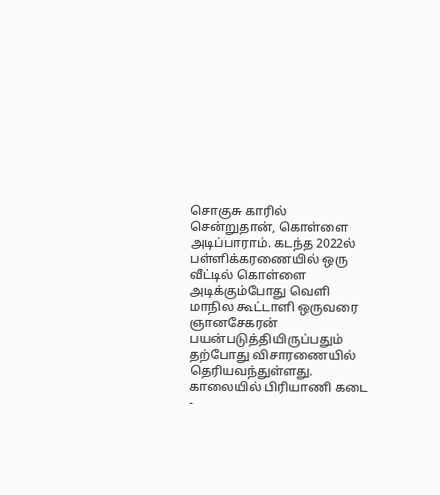சொகுசு காரில் சென்றுதான், கொள்ளை அடிப்பாராம். கடந்த 2022ல் பள்ளிக்கரணையில் ஒரு வீட்டில் கொள்ளை அடிக்கும்போது வெளி மாநில கூட்டாளி ஒருவரை ஞானசேகரன் பயன்படுத்தியிருப்பதும் தற்போது விசாரணையில் தெரியவந்துள்ளது.
காலையில் பிரியாணி கடை -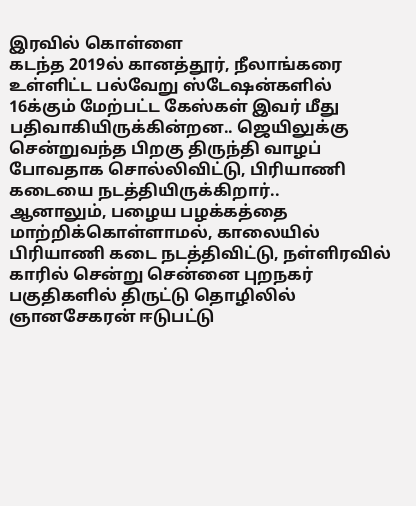இரவில் கொள்ளை
கடந்த 2019ல் கானத்தூர், நீலாங்கரை உள்ளிட்ட பல்வேறு ஸ்டேஷன்களில் 16க்கும் மேற்பட்ட கேஸ்கள் இவர் மீது பதிவாகியிருக்கின்றன.. ஜெயிலுக்கு சென்றுவந்த பிறகு திருந்தி வாழப் போவதாக சொல்லிவிட்டு, பிரியாணி கடையை நடத்தியிருக்கிறார்..
ஆனாலும், பழைய பழக்கத்தை மாற்றிக்கொள்ளாமல், காலையில் பிரியாணி கடை நடத்திவிட்டு, நள்ளிரவில் காரில் சென்று சென்னை புறநகர் பகுதிகளில் திருட்டு தொழிலில் ஞானசேகரன் ஈடுபட்டு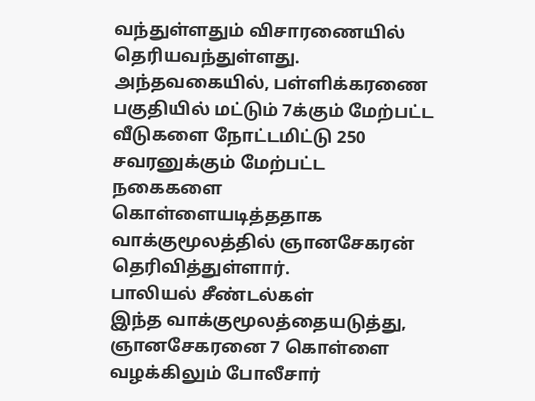வந்துள்ளதும் விசாரணையில் தெரியவந்துள்ளது.
அந்தவகையில், பள்ளிக்கரணை பகுதியில் மட்டும் 7க்கும் மேற்பட்ட வீடுகளை நோட்டமிட்டு 250 சவரனுக்கும் மேற்பட்ட நகைகளை கொள்ளையடித்ததாக வாக்குமூலத்தில் ஞானசேகரன் தெரிவித்துள்ளார்.
பாலியல் சீண்டல்கள்
இந்த வாக்குமூலத்தையடுத்து, ஞானசேகரனை 7 கொள்ளை வழக்கிலும் போலீசார்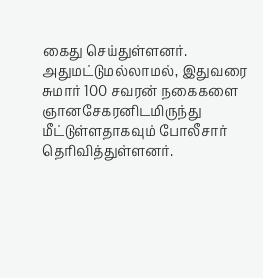கைது செய்துள்ளனர். அதுமட்டுமல்லாமல், இதுவரை சுமார் 100 சவரன் நகைகளை ஞானசேகரனிடமிருந்து மீட்டுள்ளதாகவும் போலீசார் தெரிவித்துள்ளனர்.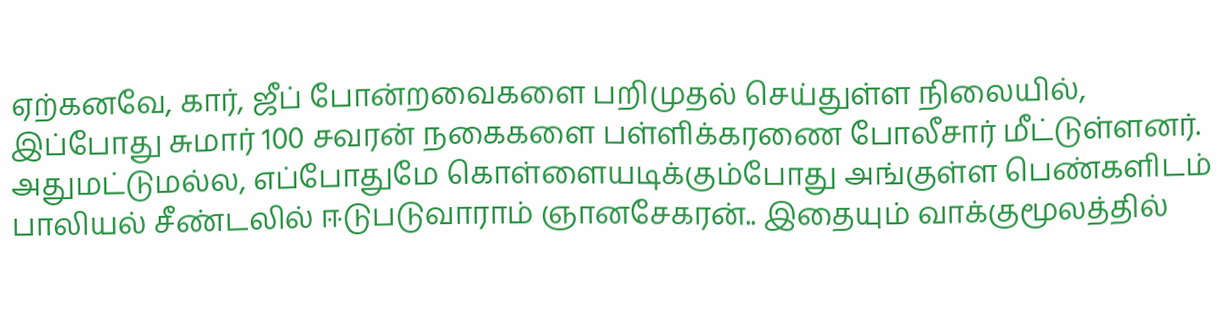ஏற்கனவே, கார், ஜீப் போன்றவைகளை பறிமுதல் செய்துள்ள நிலையில், இப்போது சுமார் 100 சவரன் நகைகளை பள்ளிக்கரணை போலீசார் மீட்டுள்ளனர்.
அதுமட்டுமல்ல, எப்போதுமே கொள்ளையடிக்கும்போது அங்குள்ள பெண்களிடம் பாலியல் சீண்டலில் ஈடுபடுவாராம் ஞானசேகரன்.. இதையும் வாக்குமூலத்தில்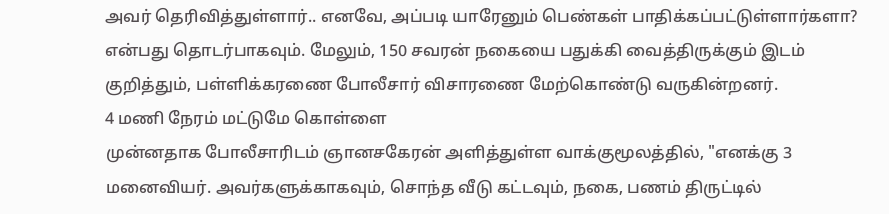அவர் தெரிவித்துள்ளார்.. எனவே, அப்படி யாரேனும் பெண்கள் பாதிக்கப்பட்டுள்ளார்களா? என்பது தொடர்பாகவும். மேலும், 150 சவரன் நகையை பதுக்கி வைத்திருக்கும் இடம் குறித்தும், பள்ளிக்கரணை போலீசார் விசாரணை மேற்கொண்டு வருகின்றனர்.
4 மணி நேரம் மட்டுமே கொள்ளை
முன்னதாக போலீசாரிடம் ஞானசகேரன் அளித்துள்ள வாக்குமூலத்தில், "எனக்கு 3 மனைவியர். அவர்களுக்காகவும், சொந்த வீடு கட்டவும், நகை, பணம் திருட்டில்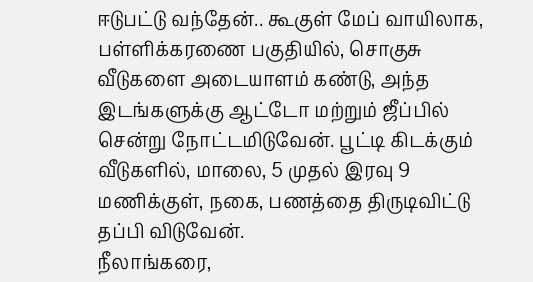ஈடுபட்டு வந்தேன்.. கூகுள் மேப் வாயிலாக, பள்ளிக்கரணை பகுதியில், சொகுசு வீடுகளை அடையாளம் கண்டு, அந்த இடங்களுக்கு ஆட்டோ மற்றும் ஜீப்பில் சென்று நோட்டமிடுவேன். பூட்டி கிடக்கும் வீடுகளில், மாலை, 5 முதல் இரவு 9 மணிக்குள், நகை, பணத்தை திருடிவிட்டு தப்பி விடுவேன்.
நீலாங்கரை,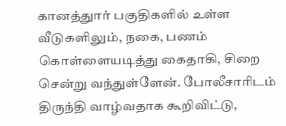கானத்துார் பகுதிகளில் உள்ள வீடுகளிலும், நகை, பணம் கொள்ளையடித்து கைதாகி, சிறை சென்று வந்துள்ளேன். போலீசாரிடம் திருந்தி வாழ்வதாக கூறிவிட்டு,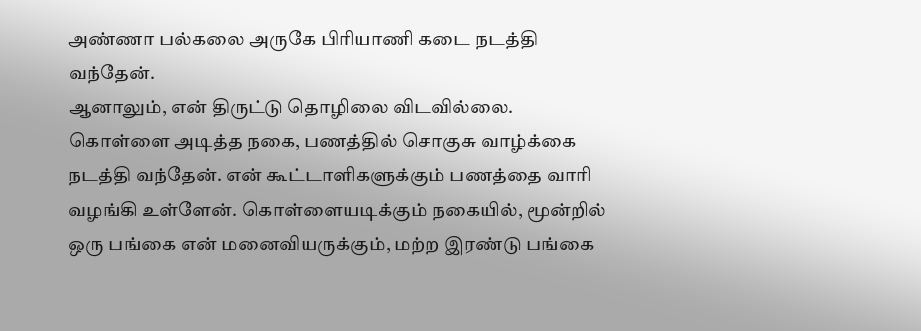அண்ணா பல்கலை அருகே பிரியாணி கடை நடத்தி வந்தேன்.
ஆனாலும், என் திருட்டு தொழிலை விடவில்லை. கொள்ளை அடித்த நகை, பணத்தில் சொகுசு வாழ்க்கை நடத்தி வந்தேன். என் கூட்டாளிகளுக்கும் பணத்தை வாரி வழங்கி உள்ளேன். கொள்ளையடிக்கும் நகையில், மூன்றில் ஒரு பங்கை என் மனைவியருக்கும், மற்ற இரண்டு பங்கை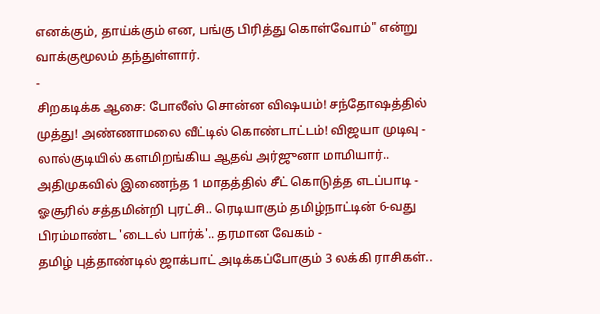எனக்கும், தாய்க்கும் என, பங்கு பிரித்து கொள்வோம்" என்று வாக்குமூலம் தந்துள்ளார்.
-
சிறகடிக்க ஆசை: போலீஸ் சொன்ன விஷயம்! சந்தோஷத்தில் முத்து! அண்ணாமலை வீட்டில் கொண்டாட்டம்! விஜயா முடிவு -
லால்குடியில் களமிறங்கிய ஆதவ் அர்ஜுனா மாமியார்.. அதிமுகவில் இணைந்த 1 மாதத்தில் சீட் கொடுத்த எடப்பாடி -
ஓசூரில் சத்தமின்றி புரட்சி.. ரெடியாகும் தமிழ்நாட்டின் 6-வது பிரம்மாண்ட 'டைடல் பார்க்'.. தரமான வேகம் -
தமிழ் புத்தாண்டில் ஜாக்பாட் அடிக்கப்போகும் 3 லக்கி ராசிகள்..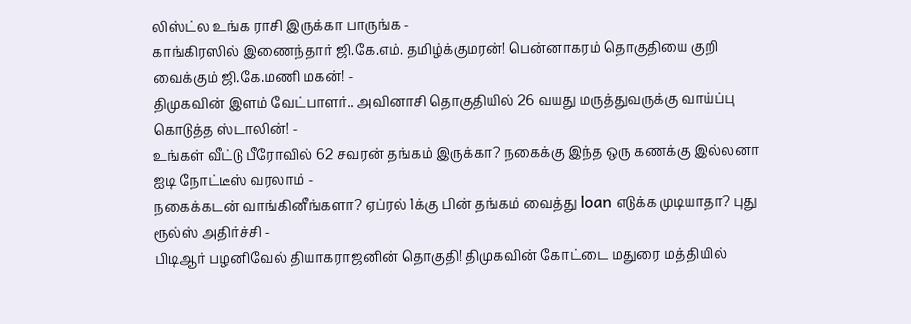லிஸ்ட்ல உங்க ராசி இருக்கா பாருங்க -
காங்கிரஸில் இணைந்தார் ஜி.கே.எம். தமிழ்க்குமரன்! பென்னாகரம் தொகுதியை குறி வைக்கும் ஜி.கே.மணி மகன்! -
திமுகவின் இளம் வேட்பாளர்.. அவினாசி தொகுதியில் 26 வயது மருத்துவருக்கு வாய்ப்பு கொடுத்த ஸ்டாலின்! -
உங்கள் வீட்டு பீரோவில் 62 சவரன் தங்கம் இருக்கா? நகைக்கு இந்த ஒரு கணக்கு இல்லனா ஐடி நோட்டீஸ் வரலாம் -
நகைக்கடன் வாங்கினீங்களா? ஏப்ரல் 1க்கு பின் தங்கம் வைத்து loan எடுக்க முடியாதா? புது ரூல்ஸ் அதிர்ச்சி -
பிடிஆர் பழனிவேல் தியாகராஜனின் தொகுதி! திமுகவின் கோட்டை மதுரை மத்தியில்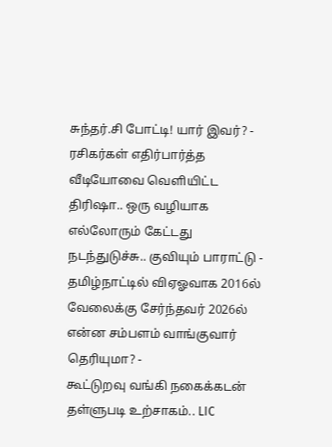சுந்தர்.சி போட்டி! யார் இவர்? -
ரசிகர்கள் எதிர்பார்த்த வீடியோவை வெளியிட்ட திரிஷா.. ஒரு வழியாக எல்லோரும் கேட்டது நடந்துடுச்சு.. குவியும் பாராட்டு -
தமிழ்நாட்டில் விஏஓவாக 2016ல் வேலைக்கு சேர்ந்தவர் 2026ல் என்ன சம்பளம் வாங்குவார் தெரியுமா? -
கூட்டுறவு வங்கி நகைக்கடன் தள்ளுபடி உற்சாகம்.. LIC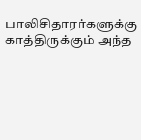பாலிசிதாரர்களுக்கு காத்திருக்கும் அந்த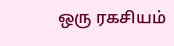ஒரு ரகசியம்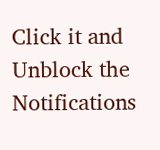Click it and Unblock the Notifications